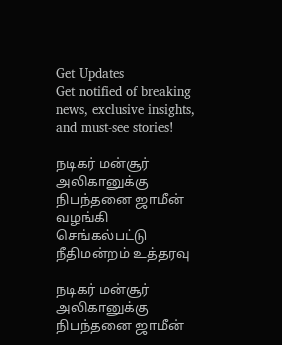Get Updates
Get notified of breaking news, exclusive insights, and must-see stories!

நடிகர் மன்சூர் அலிகானுக்கு நிபந்தனை ஜாமீன் வழங்கி செங்கல்பட்டு நீதிமன்றம் உத்தரவு

நடிகர் மன்சூர் அலிகானுக்கு நிபந்தனை ஜாமீன்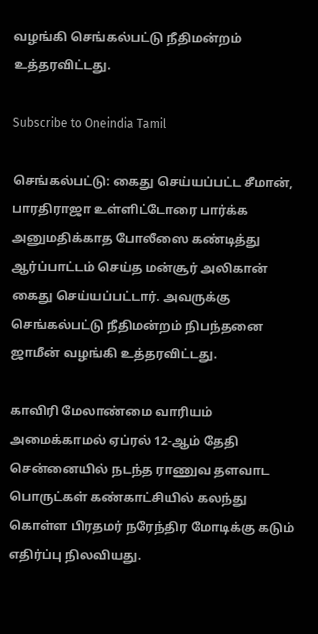வழங்கி செங்கல்பட்டு நீதிமன்றம் உத்தரவிட்டது.

Subscribe to Oneindia Tamil

செங்கல்பட்டு: கைது செய்யப்பட்ட சீமான், பாரதிராஜா உள்ளிட்டோரை பார்க்க அனுமதிக்காத போலீஸை கண்டித்து ஆர்ப்பாட்டம் செய்த மன்சூர் அலிகான் கைது செய்யப்பட்டார். அவருக்கு செங்கல்பட்டு நீதிமன்றம் நிபந்தனை ஜாமீன் வழங்கி உத்தரவிட்டது.

காவிரி மேலாண்மை வாரியம் அமைக்காமல் ஏப்ரல் 12-ஆம் தேதி சென்னையில் நடந்த ராணுவ தளவாட பொருட்கள் கண்காட்சியில் கலந்து கொள்ள பிரதமர் நரேந்திர மோடிக்கு கடும் எதிர்ப்பு நிலவியது.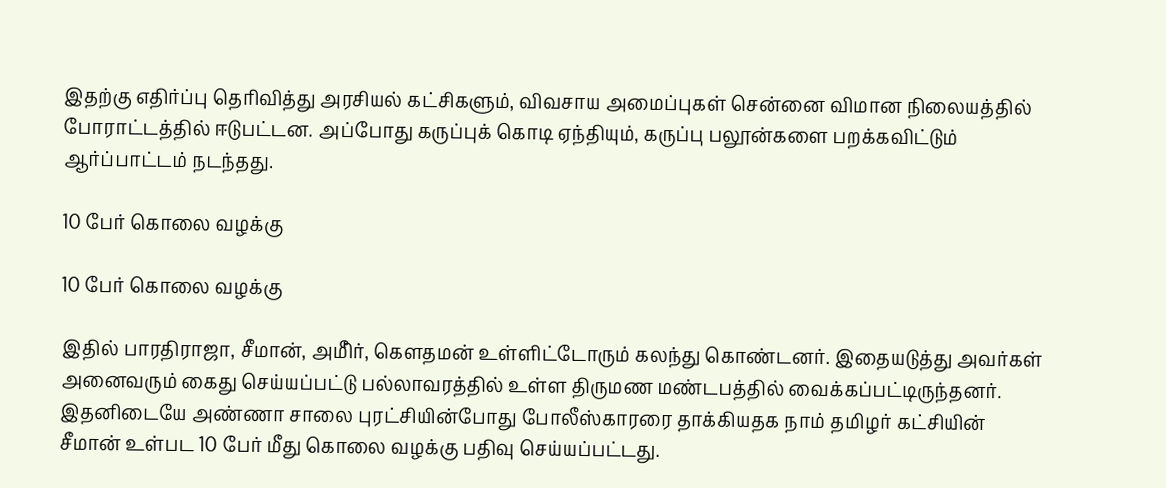இதற்கு எதிர்ப்பு தெரிவித்து அரசியல் கட்சிகளும், விவசாய அமைப்புகள் சென்னை விமான நிலையத்தில் போராட்டத்தில் ஈடுபட்டன. அப்போது கருப்புக் கொடி ஏந்தியும், கருப்பு பலூன்களை பறக்கவிட்டும் ஆர்ப்பாட்டம் நடந்தது.

10 பேர் கொலை வழக்கு

10 பேர் கொலை வழக்கு

இதில் பாரதிராஜா, சீமான், அமீிர், கௌதமன் உள்ளிட்டோரும் கலந்து கொண்டனர். இதையடுத்து அவர்கள் அனைவரும் கைது செய்யப்பட்டு பல்லாவரத்தில் உள்ள திருமண மண்டபத்தில் வைக்கப்பட்டிருந்தனர். இதனிடையே அண்ணா சாலை புரட்சியின்போது போலீஸ்காரரை தாக்கியதக நாம் தமிழர் கட்சியின் சீமான் உள்பட 10 பேர் மீது கொலை வழக்கு பதிவு செய்யப்பட்டது.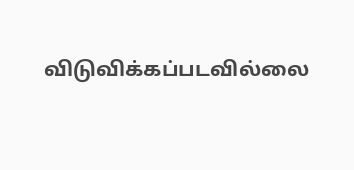விடுவிக்கப்படவில்லை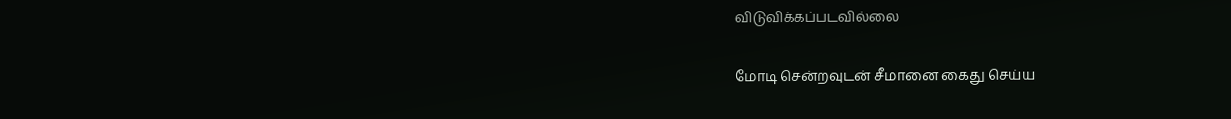விடுவிக்கப்படவில்லை

மோடி சென்றவுடன் சீமானை கைது செய்ய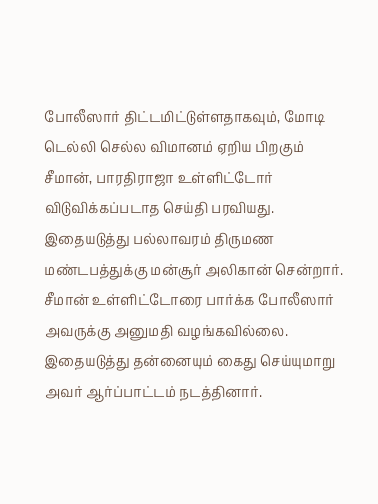போலீஸார் திட்டமிட்டுள்ளதாகவும், மோடி டெல்லி செல்ல விமானம் ஏறிய பிறகும் சீமான், பாரதிராஜா உள்ளிட்டோர் விடுவிக்கப்படாத செய்தி பரவியது. இதையடுத்து பல்லாவரம் திருமண மண்டபத்துக்கு மன்சூர் அலிகான் சென்றார். சீமான் உள்ளிட்டோரை பார்க்க போலீஸார் அவருக்கு அனுமதி வழங்கவில்லை. இதையடுத்து தன்னையும் கைது செய்யுமாறு அவர் ஆர்ப்பாட்டம் நடத்தினார்.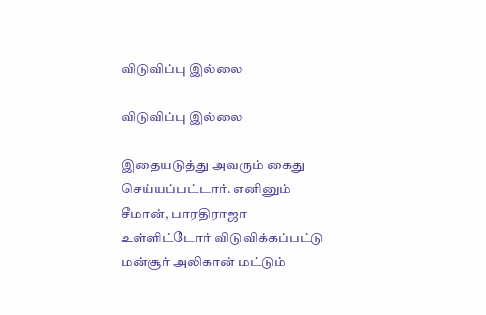விடுவிப்பு இல்லை

விடுவிப்பு இல்லை

இதையடுத்து அவரும் கைது செய்யப்பட்டார். எனினும் சீமான், பாரதிராஜா உள்ளிட்டோர் விடுவிக்கப்பட்டு மன்சூர் அலிகான் மட்டும்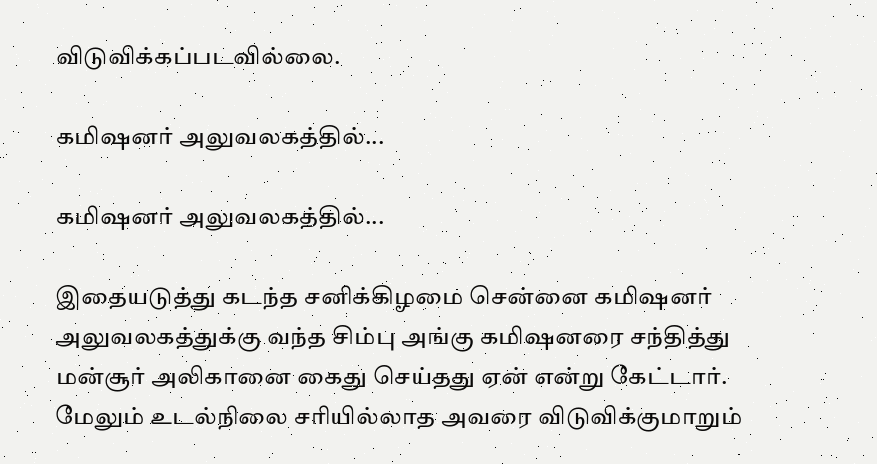விடுவிக்கப்படவில்லை.

கமிஷனர் அலுவலகத்தில்...

கமிஷனர் அலுவலகத்தில்...

இதையடுத்து கடந்த சனிக்கிழமை சென்னை கமிஷனர் அலுவலகத்துக்கு வந்த சிம்பு அங்கு கமிஷனரை சந்தித்து மன்சூர் அலிகானை கைது செய்தது ஏன் என்று கேட்டார். மேலும் உடல்நிலை சரியில்லாத அவரை விடுவிக்குமாறும்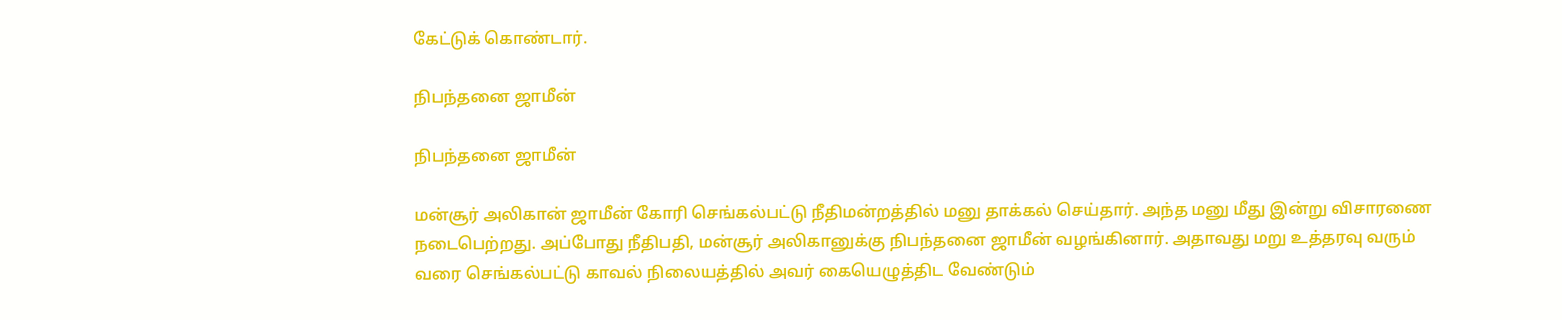கேட்டுக் கொண்டார்.

நிபந்தனை ஜாமீன்

நிபந்தனை ஜாமீன்

மன்சூர் அலிகான் ஜாமீன் கோரி செங்கல்பட்டு நீதிமன்றத்தில் மனு தாக்கல் செய்தார். அந்த மனு மீது இன்று விசாரணை நடைபெற்றது. அப்போது நீதிபதி, மன்சூர் அலிகானுக்கு நிபந்தனை ஜாமீன் வழங்கினார். அதாவது மறு உத்தரவு வரும் வரை செங்கல்பட்டு காவல் நிலையத்தில் அவர் கையெழுத்திட வேண்டும்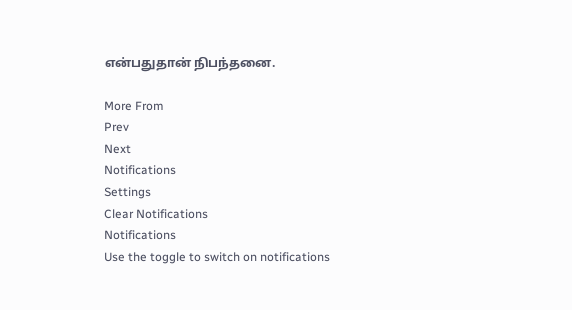என்பதுதான் நிபந்தனை.

More From
Prev
Next
Notifications
Settings
Clear Notifications
Notifications
Use the toggle to switch on notifications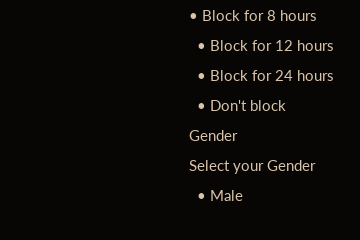• Block for 8 hours
  • Block for 12 hours
  • Block for 24 hours
  • Don't block
Gender
Select your Gender
  • Male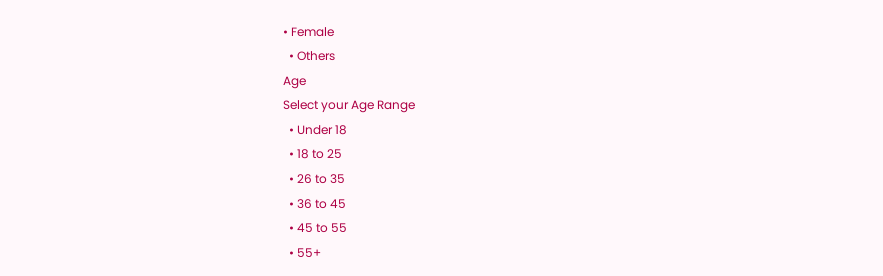• Female
  • Others
Age
Select your Age Range
  • Under 18
  • 18 to 25
  • 26 to 35
  • 36 to 45
  • 45 to 55
  • 55+